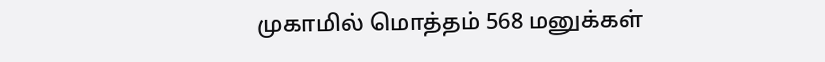முகாமில் மொத்தம் 568 மனுக்கள்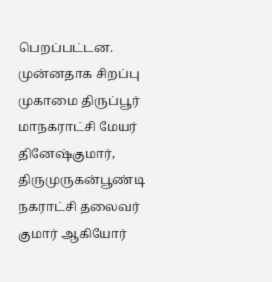பெறப்பட்டன. முன்னதாக சிறப்பு முகாமை திருப்பூர் மாநகராட்சி மேயர் தினேஷ்குமார், திருமுருகன்பூண்டி நகராட்சி தலைவர் குமார் ஆகியோர்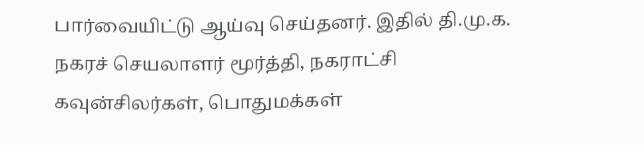பார்வையிட்டு ஆய்வு செய்தனர். இதில் தி.மு.க. நகரச் செயலாளர் மூர்த்தி, நகராட்சி கவுன்சிலர்கள், பொதுமக்கள்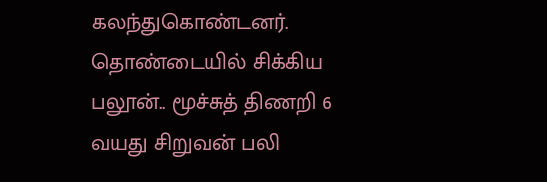கலந்துகொண்டனர்.
தொண்டையில் சிக்கிய பலூன்.. மூச்சுத் திணறி 6 வயது சிறுவன் பலி